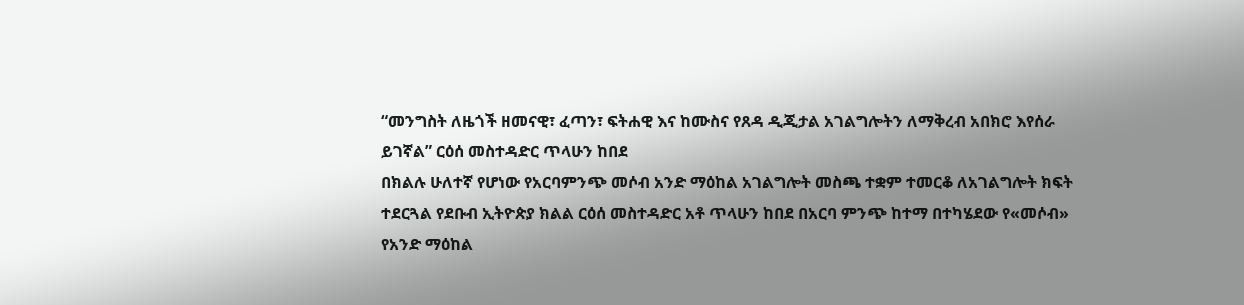“መንግስት ለዜጎች ዘመናዊ፣ ፈጣን፣ ፍትሐዊ እና ከሙስና የጸዳ ዲጂታል አገልግሎትን ለማቅረብ አበክሮ እየሰራ ይገኛል” ርዕሰ መስተዳድር ጥላሁን ከበደ
በክልሉ ሁለተኛ የሆነው የአርባምንጭ መሶብ አንድ ማዕከል አገልግሎት መስጫ ተቋም ተመርቆ ለአገልግሎት ክፍት ተደርጓል የደቡብ ኢትዮጵያ ክልል ርዕሰ መስተዳድር አቶ ጥላሁን ከበደ በአርባ ምንጭ ከተማ በተካሄደው የ«መሶብ» የአንድ ማዕከል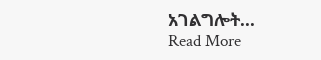አገልግሎት...
Read More